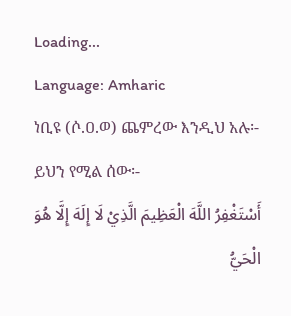Loading...
Language: Amharic
ነቢዩ (ሶ.ዐ.ወ) ጨምረው እንዲህ አሉ፡- ይህን የሚል ሰው፡-
أَسْتَغْفِرُ اللَّهَ الْعَظِيمَ الَّذِيْ لَا إِلَهَ إِلَّا هُوَ الْحَيُّ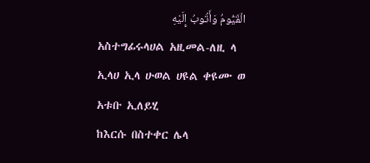الْقَيُّومُ وَأَتُوبُ إِلَيْهِ
አስተግፊሩላሀል አዚመል-ለዚ ላ ኢላሀ ኢላ ሁወል ሀዩል ቀዩሙ ወ አቱቡ ኢለይሂ
ከእርሱ በስተቀር ሌላ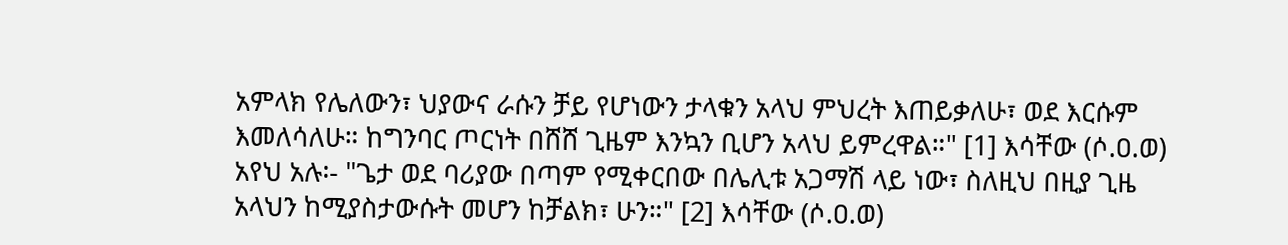አምላክ የሌለውን፣ ህያውና ራሱን ቻይ የሆነውን ታላቁን አላህ ምህረት እጠይቃለሁ፣ ወደ እርሱም እመለሳለሁ። ከግንባር ጦርነት በሸሸ ጊዜም እንኳን ቢሆን አላህ ይምረዋል።" [1] እሳቸው (ሶ.ዐ.ወ) አየህ አሉ፡- "ጌታ ወደ ባሪያው በጣም የሚቀርበው በሌሊቱ አጋማሽ ላይ ነው፣ ስለዚህ በዚያ ጊዜ አላህን ከሚያስታውሱት መሆን ከቻልክ፣ ሁን።" [2] እሳቸው (ሶ.ዐ.ወ)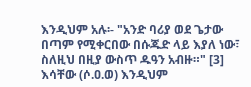እንዲህም አሉ፡- "አንድ ባሪያ ወደ ጌታው በጣም የሚቀርበው በሱጁድ ላይ እያለ ነው፣ ስለዚህ በዚያ ውስጥ ዱዓን አብዙ።" [3] እሳቸው (ሶ.ዐ.ወ) እንዲህም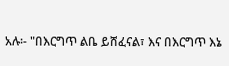አሉ፡- "በእርግጥ ልቤ ይሸፈናል፣ እና በእርግጥ እኔ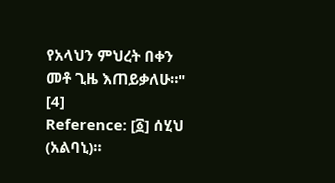የአላህን ምህረት በቀን መቶ ጊዜ እጠይቃለሁ።" [4]
Reference: [፩] ሰሂህ (አልባኒ)።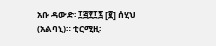አቡ ዳውድ፡ ፲፭፻፲፯ [፪] ሰሂህ (አልባኒ)። ቲርሚዚ፡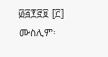፴፭፻፸፱ [፫] ሙስሊም፡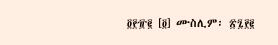፬፻፹፪ [፬] ሙስሊም፡ ፳፯፻፪